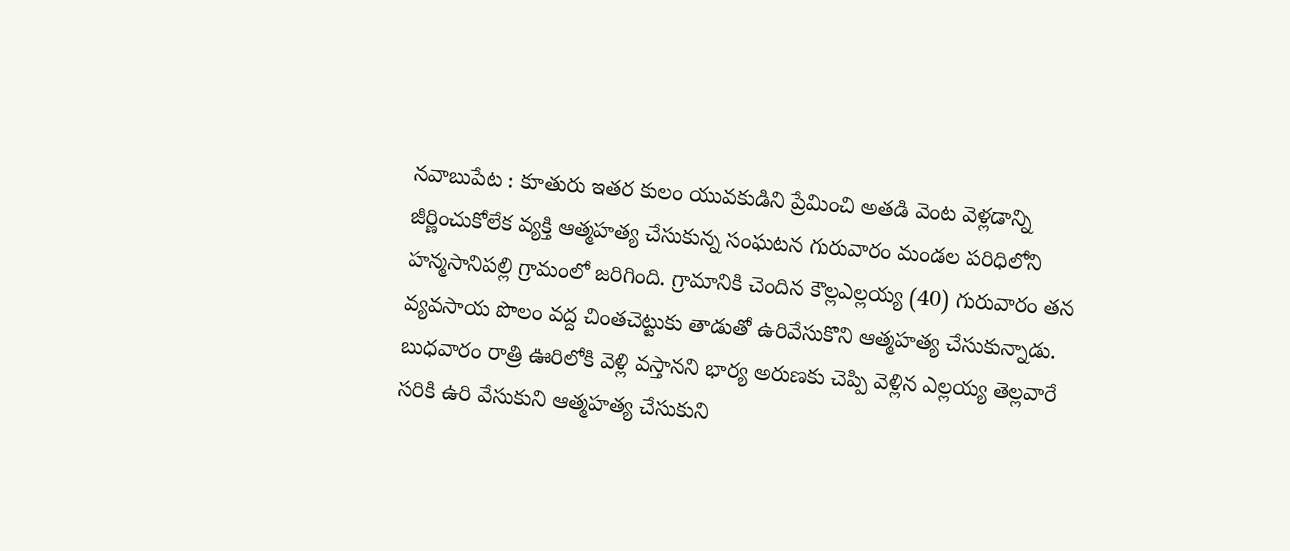నవాబుపేట : కూతురు ఇతర కులం యువకుడిని ప్రేమించి అతడి వెంట వెళ్లడాన్ని జీర్ణించుకోలేక వ్యక్తి ఆత్మహత్య చేసుకున్న సంఘటన గురువారం మండల పరిధిలోని హన్మసానిపల్లి గ్రామంలో జరిగింది. గ్రామానికి చెందిన కౌల్లఎల్లయ్య (40) గురువారం తన వ్యవసాయ పొలం వద్ద చింతచెట్టుకు తాడుతో ఉరివేసుకొని ఆత్మహత్య చేసుకున్నాడు. బుధవారం రాత్రి ఊరిలోకి వెళ్లి వస్తానని భార్య అరుణకు చెప్పి వెళ్లిన ఎల్లయ్య తెల్లవారే సరికి ఉరి వేసుకుని ఆత్మహత్య చేసుకుని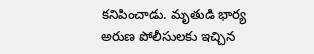కనిపించాడు. మృతుడి భార్య అరుణ పోలీసులకు ఇచ్చిన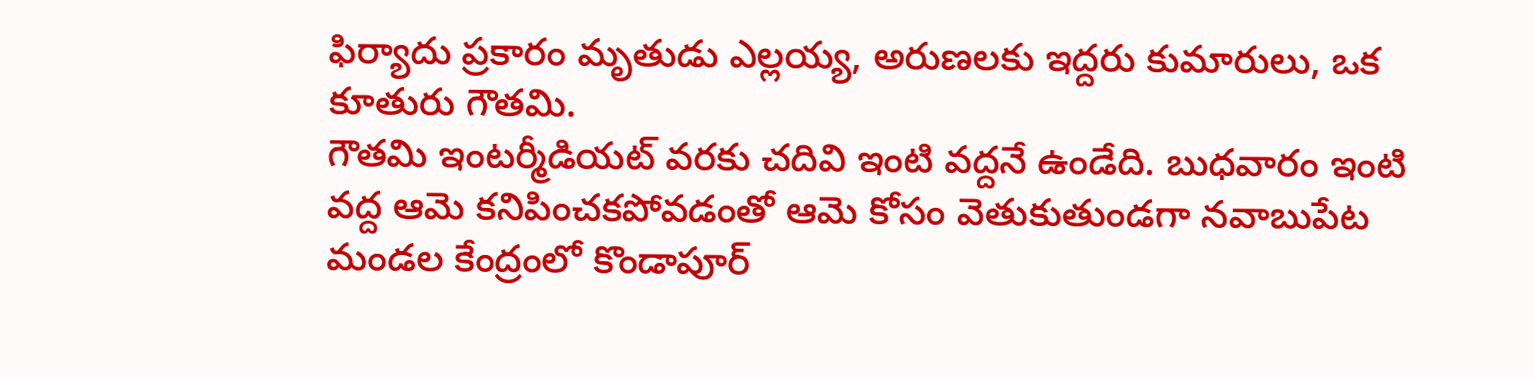ఫిర్యాదు ప్రకారం మృతుడు ఎల్లయ్య, అరుణలకు ఇద్దరు కుమారులు, ఒక కూతురు గౌతమి.
గౌతమి ఇంటర్మీడియట్ వరకు చదివి ఇంటి వద్దనే ఉండేది. బుధవారం ఇంటి వద్ద ఆమె కనిపించకపోవడంతో ఆమె కోసం వెతుకుతుండగా నవాబుపేట మండల కేంద్రంలో కొండాపూర్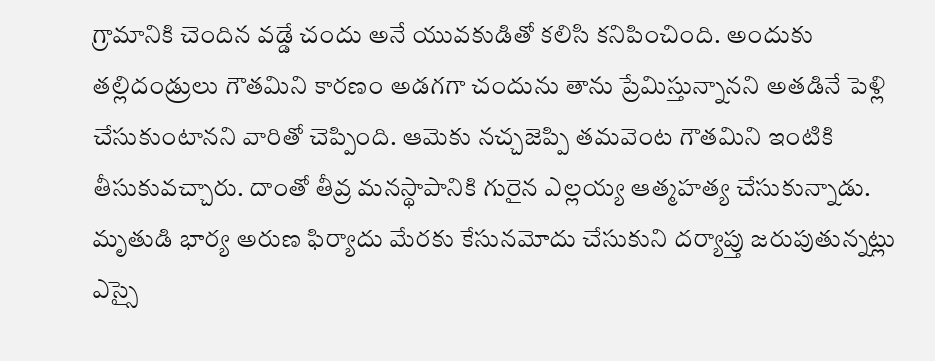గ్రామానికి చెందిన వడ్డే చందు అనే యువకుడితో కలిసి కనిపించింది. అందుకు తల్లిదండ్రులు గౌతమిని కారణం అడగగా చందును తాను ప్రేమిస్తున్నానని అతడినే పెళ్లి చేసుకుంటానని వారితో చెప్పింది. ఆమెకు నచ్చజెప్పి తమవెంట గౌతమిని ఇంటికి తీసుకువచ్చారు. దాంతో తీవ్ర మనస్థాపానికి గురైన ఎల్లయ్య ఆత్మహత్య చేసుకున్నాడు. మృతుడి భార్య అరుణ ఫిర్యాదు మేరకు కేసునమోదు చేసుకుని దర్యాప్తు జరుపుతున్నట్లు ఎస్సై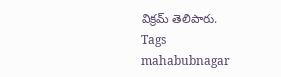విక్రమ్ తెలిపారు.
Tags
mahabubnagar